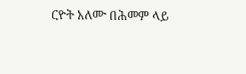ርዮት አለሙ በሕመም ላይ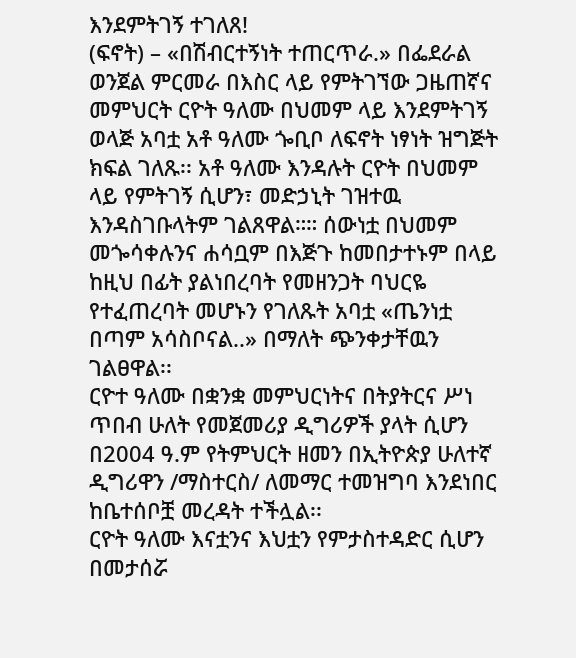እንደምትገኝ ተገለጸ!
(ፍኖት) – «በሽብርተኝነት ተጠርጥራ.» በፌደራል ወንጀል ምርመራ በእስር ላይ የምትገኘው ጋዜጠኛና መምህርት ርዮት ዓለሙ በህመም ላይ እንደምትገኝ ወላጅ አባቷ አቶ ዓለሙ ጐቢቦ ለፍኖት ነፃነት ዝግጅት ክፍል ገለጹ፡፡ አቶ ዓለሙ እንዳሉት ርዮት በህመም ላይ የምትገኝ ሲሆን፣ መድኃኒት ገዝተዉ እንዳስገቡላትም ገልጸዋል።። ሰውነቷ በህመም መጐሳቀሉንና ሐሳቧም በእጅጉ ከመበታተኑም በላይ ከዚህ በፊት ያልነበረባት የመዘንጋት ባህርዬ የተፈጠረባት መሆኑን የገለጹት አባቷ «ጤንነቷ በጣም አሳስቦናል..» በማለት ጭንቀታቸዉን ገልፀዋል፡፡
ርዮተ ዓለሙ በቋንቋ መምህርነትና በትያትርና ሥነ ጥበብ ሁለት የመጀመሪያ ዲግሪዎች ያላት ሲሆን በ2004 ዓ.ም የትምህርት ዘመን በኢትዮጵያ ሁለተኛ ዲግሪዋን /ማስተርስ/ ለመማር ተመዝግባ እንደነበር ከቤተሰቦቿ መረዳት ተችሏል፡፡
ርዮት ዓለሙ እናቷንና እህቷን የምታስተዳድር ሲሆን በመታሰሯ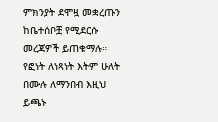ምክንያት ደሞዟ መቋረጡን ከቤተሰቦቿ የሚደርሱ መረጃዎች ይጠቁማሉ።
የፎነት ለነጻነት እትም ሁለት በሙሉ ለማንበብ እዚህ ይጫኑ